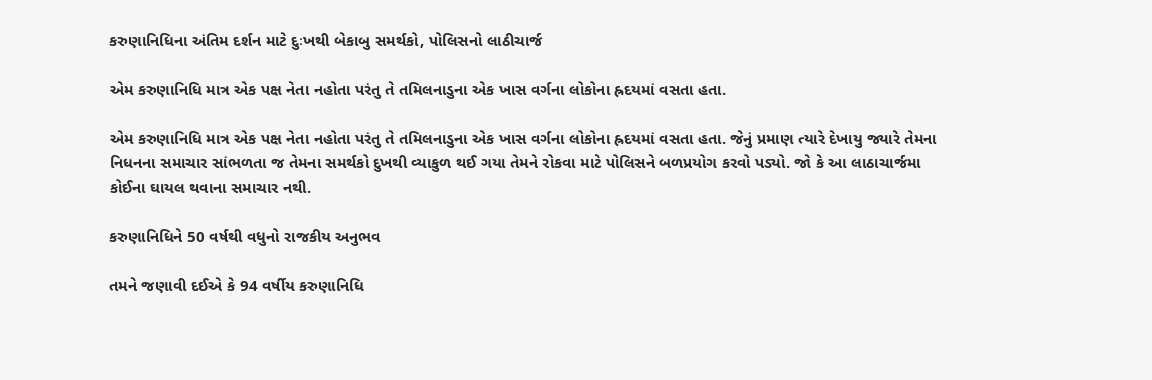કરુણાનિધિના અંતિમ દર્શન માટે દુઃખથી બેકાબુ સમર્થકો, પોલિસનો લાઠીચાર્જ

એમ કરુણાનિધિ માત્ર એક પક્ષ નેતા નહોતા પરંતુ તે તમિલનાડુના એક ખાસ વર્ગના લોકોના હ્રદયમાં વસતા હતા.

એમ કરુણાનિધિ માત્ર એક પક્ષ નેતા નહોતા પરંતુ તે તમિલનાડુના એક ખાસ વર્ગના લોકોના હ્રદયમાં વસતા હતા. જેનું પ્રમાણ ત્યારે દેખાયુ જ્યારે તેમના નિધનના સમાચાર સાંભળતા જ તેમના સમર્થકો દુખથી વ્યાકુળ થઈ ગયા તેમને રોકવા માટે પોલિસને બળપ્રયોગ કરવો પડ્યો. જો કે આ લાઠાચાર્જમા કોઈના ઘાયલ થવાના સમાચાર નથી.

કરુણાનિધિને 50 વર્ષથી વધુનો રાજકીય અનુભવ

તમને જણાવી દઈએ કે 94 વર્ષીય કરુણાનિધિ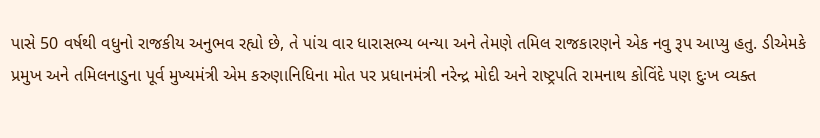પાસે 50 વર્ષથી વધુનો રાજકીય અનુભવ રહ્યો છે, તે પાંચ વાર ધારાસભ્ય બન્યા અને તેમણે તમિલ રાજકારણને એક નવુ રૂપ આપ્યુ હતુ. ડીએમકે પ્રમુખ અને તમિલનાડુના પૂર્વ મુખ્યમંત્રી એમ કરુણાનિધિના મોત પર પ્રધાનમંત્રી નરેન્દ્ર મોદી અને રાષ્ટ્રપતિ રામનાથ કોવિંદે પણ દુઃખ વ્યક્ત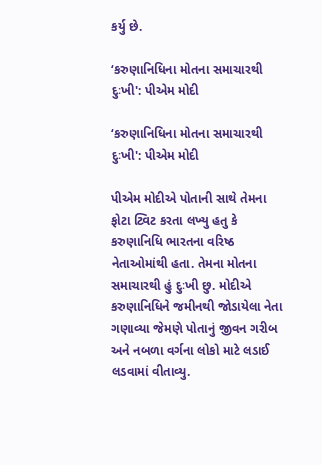કર્યુ છે.

‘કરુણાનિધિના મોતના સમાચારથી દુઃખી': પીએમ મોદી

‘કરુણાનિધિના મોતના સમાચારથી દુઃખી': પીએમ મોદી

પીએમ મોદીએ પોતાની સાથે તેમના ફોટા ટ્વિટ કરતા લખ્યુ હતુ કે કરુણાનિધિ ભારતના વરિષ્ઠ નેતાઓમાંથી હતા. તેમના મોતના સમાચારથી હું દુઃખી છુ. મોદીએ કરુણાનિધિને જમીનથી જોડાયેલા નેતા ગણાવ્યા જેમણે પોતાનું જીવન ગરીબ અને નબળા વર્ગના લોકો માટે લડાઈ લડવામાં વીતાવ્યુ.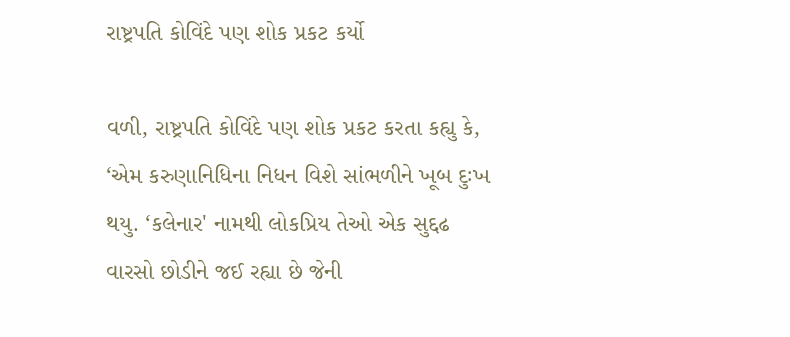રાષ્ટ્રપતિ કોવિંદે પણ શોક પ્રકટ કર્યો

વળી, રાષ્ટ્રપતિ કોવિંદે પણ શોક પ્રકટ કરતા કહ્યુ કે, ‘એમ કરુણાનિધિના નિધન વિશે સાંભળીને ખૂબ દુઃખ થયુ. ‘કલેનાર' નામથી લોકપ્રિય તેઓ એક સુદ્દઢ વારસો છોડીને જઈ રહ્યા છે જેની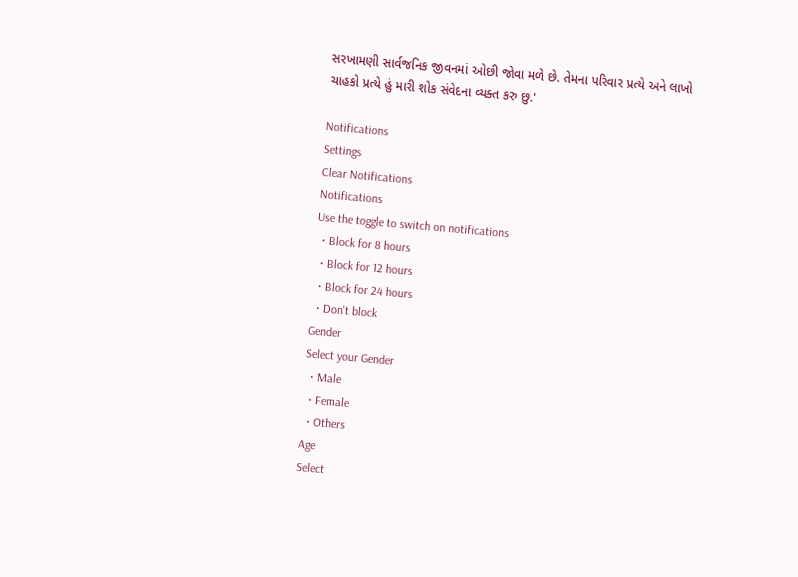સરખામણી સાર્વજનિક જીવનમાં ઓછી જોવા મળે છે. તેમના પરિવાર પ્રત્યે અને લાખો ચાહકો પ્રત્યે હું મારી શોક સંવેદના વ્યક્ત કરુ છુ.'

Notifications
Settings
Clear Notifications
Notifications
Use the toggle to switch on notifications
  • Block for 8 hours
  • Block for 12 hours
  • Block for 24 hours
  • Don't block
Gender
Select your Gender
  • Male
  • Female
  • Others
Age
Select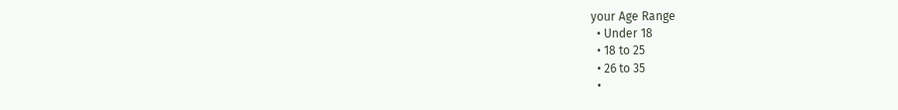your Age Range
  • Under 18
  • 18 to 25
  • 26 to 35
  •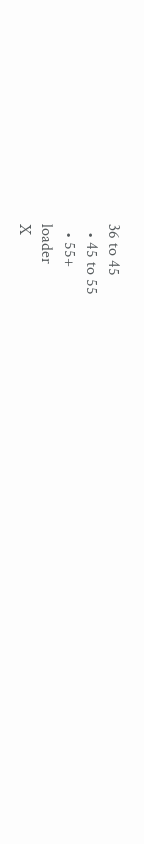36 to 45
  • 45 to 55
  • 55+
loader
X